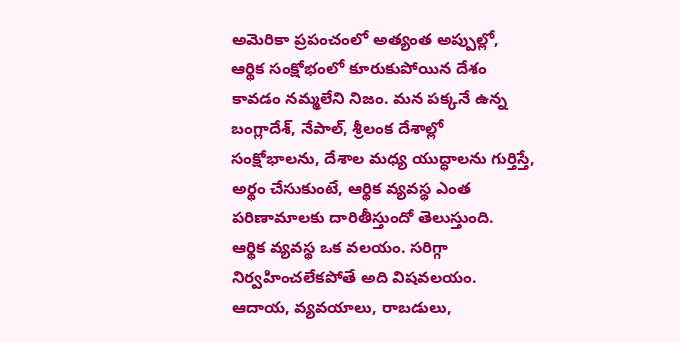అమెరికా ప్రపంచంలో అత్యంత అప్పుల్లో, ఆర్థిక సంక్షోభంలో కూరుకుపోయిన దేశం కావడం నమ్మలేని నిజం. మన పక్కనే ఉన్న బంగ్లాదేశ్, నేపాల్, శ్రీలంక దేశాల్లో సంక్షోభాలను, దేశాల మధ్య యుద్ధాలను గుర్తిస్తే, అర్థం చేసుకుంటే, ఆర్థిక వ్యవస్థ ఎంత పరిణామాలకు దారితీస్తుందో తెలుస్తుంది.
ఆర్థిక వ్యవస్థ ఒక వలయం. సరిగ్గా నిర్వహించలేకపోతే అది విషవలయం. ఆదాయ, వ్యవయాలు, రాబడులు,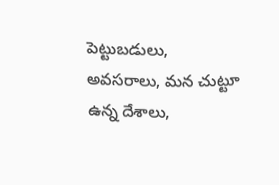పెట్టుబడులు, అవసరాలు, మన చుట్టూ ఉన్న దేశాలు,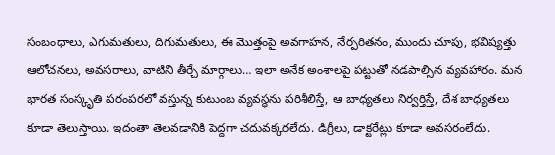సంబంధాలు, ఎగుమతులు, దిగుమతులు, ఈ మొత్తంపై అవగాహన, నేర్పరితనం, ముందు చూపు, భవిష్యత్తు ఆలోచనలు, అవసరాలు, వాటిని తీర్చే మార్గాలు… ఇలా అనేక అంశాలపై పట్టుతో నడపాల్సిన వ్యవహారం. మన భారత సంస్కృతి పరంపరలో వస్తున్న కుటుంబ వ్యవస్థను పరిశీలిస్తే, ఆ బాధ్యతలు నిర్వర్తిస్తే, దేశ బాధ్యతలు కూడా తెలుస్తాయి. ఇదంతా తెలవడానికి పెద్దగా చదువక్కరలేదు. డిగ్రీలు, డాక్టరేట్లు కూడా అవసరంలేదు.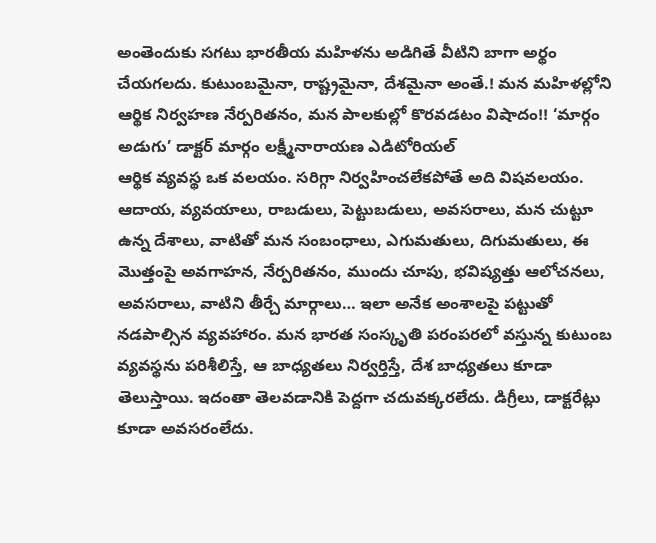అంతెందుకు సగటు భారతీయ మహిళను అడిగితే వీటిని బాగా అర్థం చేయగలదు. కుటుంబమైనా, రాష్ట్రమైనా, దేశమైనా అంతే.! మన మహిళల్లోని ఆర్థిక నిర్వహణ నేర్పరితనం, మన పాలకుల్లో కొరవడటం విషాదం!! ‘మార్గం అడుగు’ డాక్టర్ మార్గం లక్ష్మీనారాయణ ఎడిటోరియల్
ఆర్థిక వ్యవస్థ ఒక వలయం. సరిగ్గా నిర్వహించలేకపోతే అది విషవలయం. ఆదాయ, వ్యవయాలు, రాబడులు, పెట్టుబడులు, అవసరాలు, మన చుట్టూ ఉన్న దేశాలు, వాటితో మన సంబంధాలు, ఎగుమతులు, దిగుమతులు, ఈ మొత్తంపై అవగాహన, నేర్పరితనం, ముందు చూపు, భవిష్యత్తు ఆలోచనలు, అవసరాలు, వాటిని తీర్చే మార్గాలు… ఇలా అనేక అంశాలపై పట్టుతో నడపాల్సిన వ్యవహారం. మన భారత సంస్కృతి పరంపరలో వస్తున్న కుటుంబ వ్యవస్థను పరిశీలిస్తే, ఆ బాధ్యతలు నిర్వర్తిస్తే, దేశ బాధ్యతలు కూడా తెలుస్తాయి. ఇదంతా తెలవడానికి పెద్దగా చదువక్కరలేదు. డిగ్రీలు, డాక్టరేట్లు కూడా అవసరంలేదు.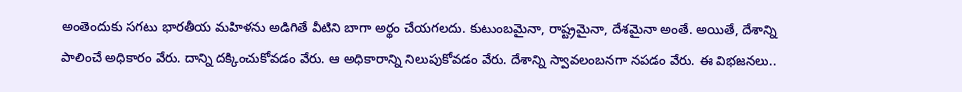అంతెందుకు సగటు భారతీయ మహిళను అడిగితే వీటిని బాగా అర్థం చేయగలదు. కుటుంబమైనా, రాష్ట్రమైనా, దేశమైనా అంతే. అయితే, దేశాన్ని పాలించే అధికారం వేరు. దాన్ని దక్కించుకోవడం వేరు. ఆ అధికారాన్ని నిలుపుకోవడం వేరు. దేశాన్ని స్వావలంబనగా నపడం వేరు. ఈ విభజనలు..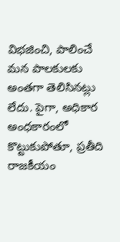విభజించి, పాలించే మన పాలకులకు అంతగా తెలిసినట్లు లేదు. పైగా, అధికార అంధకారంలో కొట్టుకుపోతూ, ప్రతీది రాజకీయం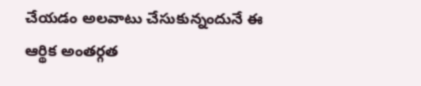చేయడం అలవాటు చేసుకున్నందునే ఈ ఆర్థిక అంతర్గత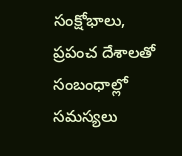సంక్షోభాలు, ప్రపంచ దేశాలతో సంబంధాల్లో సమస్యలు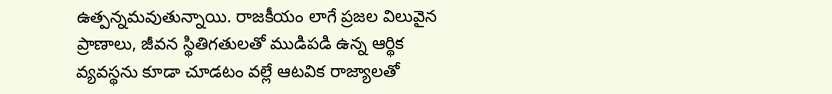ఉత్పన్నమవుతున్నాయి. రాజకీయం లాగే ప్రజల విలువైన ప్రాణాలు, జీవన స్థితిగతులతో ముడిపడి ఉన్న ఆర్థిక వ్యవస్థను కూడా చూడటం వల్లే ఆటవిక రాజ్యాలతో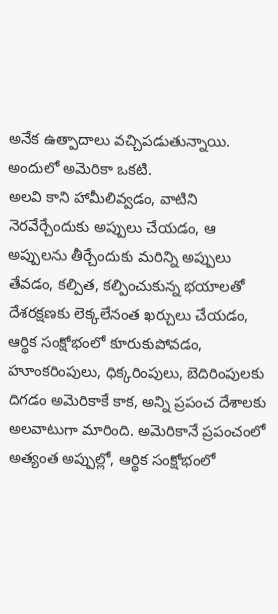అనేక ఉత్పాదాలు వచ్చిపడుతున్నాయి. అందులో అమెరికా ఒకటి.
అలవి కాని హామీలివ్వడం, వాటిని నెరవేర్చేందుకు అప్పులు చేయడం, ఆ అప్పులను తీర్చేందుకు మరిన్ని అప్పులు తేవడం, కల్పిత, కల్పించుకున్న భయాలతో దేశరక్షణకు లెక్కలేనంత ఖర్చులు చేయడం, ఆర్థిక సంక్షోభంలో కూరుకుపోవడం, హూంకరింపులు, ధిక్కరింపులు, బెదిరింపులకు దిగడం అమెరికాకే కాక, అన్ని ప్రపంచ దేశాలకు అలవాటుగా మారింది. అమెరికానే ప్రపంచంలో అత్యంత అప్పుల్లో, ఆర్థిక సంక్షోభంలో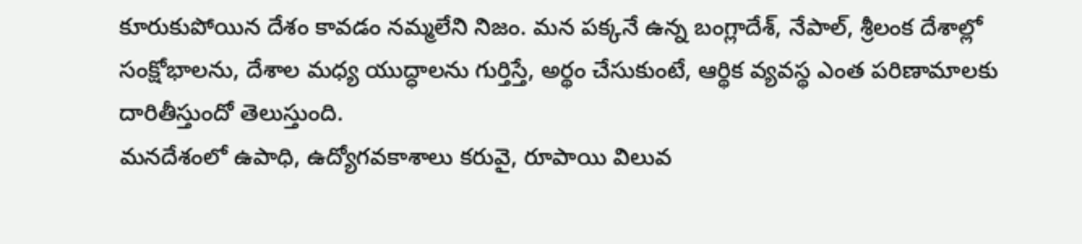కూరుకుపోయిన దేశం కావడం నమ్మలేని నిజం. మన పక్కనే ఉన్న బంగ్లాదేశ్, నేపాల్, శ్రీలంక దేశాల్లో సంక్షోభాలను, దేశాల మధ్య యుద్ధాలను గుర్తిస్తే, అర్థం చేసుకుంటే, ఆర్థిక వ్యవస్థ ఎంత పరిణామాలకు దారితీస్తుందో తెలుస్తుంది.
మనదేశంలో ఉపాధి, ఉద్యోగవకాశాలు కరువై, రూపాయి విలువ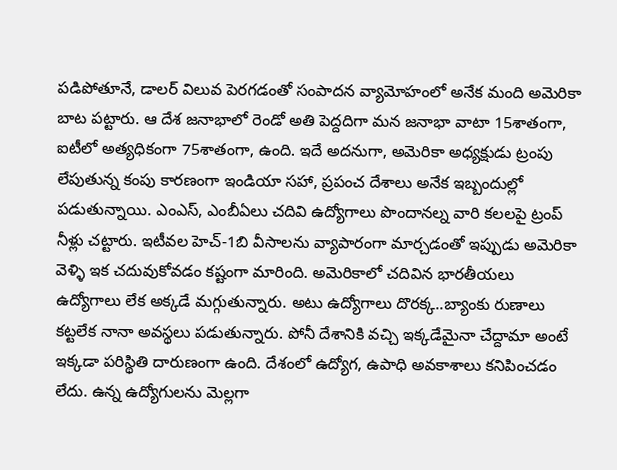పడిపోతూనే, డాలర్ విలువ పెరగడంతో సంపాదన వ్యామోహంలో అనేక మంది అమెరికా బాట పట్టారు. ఆ దేశ జనాభాలో రెండో అతి పెద్దదిగా మన జనాభా వాటా 15శాతంగా, ఐటీలో అత్యధికంగా 75శాతంగా, ఉంది. ఇదే అదనుగా, అమెరికా అధ్యక్షుడు ట్రంపు లేపుతున్న కంపు కారణంగా ఇండియా సహా, ప్రపంచ దేశాలు అనేక ఇబ్బందుల్లో పడుతున్నాయి. ఎంఎస్, ఎంబీఏలు చదివి ఉద్యోగాలు పొందానల్న వారి కలలపై ట్రంప్ నీళ్లు చట్టారు. ఇటీవల హెచ్-1బి వీసాలను వ్యాపారంగా మార్చడంతో ఇప్పుడు అమెరికా వెళ్ళి ఇక చదువుకోవడం కష్టంగా మారింది. అమెరికాలో చదివిన భారతీయలు ఉద్యోగాలు లేక అక్కడే మగ్గుతున్నారు. అటు ఉద్యోగాలు దొరక్క..బ్యాంకు రుణాలు కట్టలేక నానా అవస్థలు పడుతున్నారు. పోనీ దేశానికి వచ్చి ఇక్కడేమైనా చేద్దామా అంటే ఇక్కడా పరిస్థితి దారుణంగా ఉంది. దేశంలో ఉద్యోగ, ఉపాధి అవకాశాలు కనిపించడం లేదు. ఉన్న ఉద్యోగులను మెల్లగా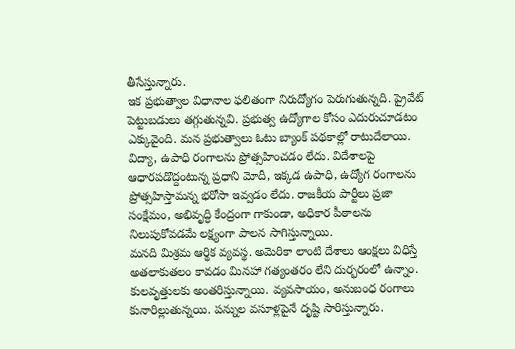తీసేస్తున్నారు.
ఇక ప్రభుత్వాల విధానాల ఫలితంగా నిరుద్యోగం పెరుగుతున్నది. ప్రైవేట్ పెట్టుబడులు తగ్గుతున్నవి. ప్రభుత్వ ఉద్యోగాల కోసం ఎదురుచూడటం ఎక్కువైంది. మన ప్రభుత్వాలు ఓటు బ్యాంక్ పథకాల్లో రాటుదేలాయి. విద్యా, ఉపాధి రంగాలను ప్రోత్సహించడం లేదు. విదేశాలపై ఆధారపడొద్దంటున్న ప్రధాని మోదీ, ఇక్కడ ఉపాధి, ఉద్యోగ రంగాలను ప్రోత్సహిస్తామన్న భరోసా ఇవ్వడం లేదు. రాజకీయ పార్టీలు ప్రజా సంక్షేమం, అభివృద్ధి కేంద్రంగా గాకుండా, అధికార పీఠాలను నిలుపుకోవడమే లక్ష్యంగా పాలన సాగిస్తున్నాయి.
మనది మిశ్రమ ఆర్థిక వ్యవస్థ. అమెరికా లాంటి దేశాలు ఆంక్షలు విధిస్తే అతలాకుతలం కావడం మినహా గత్యంతరం లేని దుర్భరంలో ఉన్నాం. కులవృత్తులకు అంతరిస్తున్నాయి. వ్యవసాయం, అనుబంధ రంగాలు కునారిల్లుతున్నయి. పన్నుల వసూళ్లపైనే దృష్టి సారిస్తున్నారు.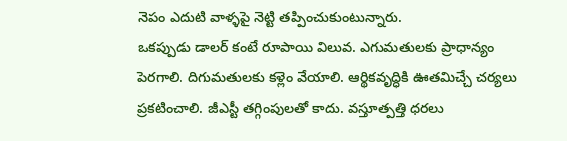నెపం ఎదుటి వాళ్ళపై నెట్టి తప్పించుకుంటున్నారు.
ఒకప్పుడు డాలర్ కంటే రూపాయి విలువ. ఎగుమతులకు ప్రాధాన్యం పెరగాలి. దిగుమతులకు కళ్లెం వేయాలి. ఆర్థికవృద్ధికి ఊతమిచ్చే చర్యలు ప్రకటించాలి. జీఎస్టీ తగ్గింపులతో కాదు. వస్తూత్పత్తి ధరలు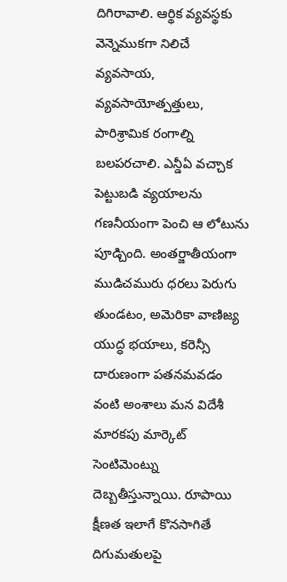దిగిరావాలి. ఆర్థిక వ్యవస్థకు వెన్నెముకగా నిలిచే వ్యవసాయ, వ్యవసాయోత్పత్తులు, పారిశ్రామిక రంగాల్ని బలపరచాలి. ఎన్డీఏ వచ్చాక పెట్టుబడి వ్యయాలను గణనీయంగా పెంచి ఆ లోటును పూడ్చింది. అంతర్జాతీయంగా ముడిచమురు ధరలు పెరుగు తుండటం, అమెరికా వాణిజ్య యుద్ధ భయాలు, కరెన్సీ దారుణంగా పతనమవడం వంటి అంశాలు మన విదేశీ మారకపు మార్కెట్ సెంటిమెంట్ను దెబ్బతీస్తున్నాయి. రూపాయి క్షీణత ఇలాగే కొనసాగితే దిగుమతులపై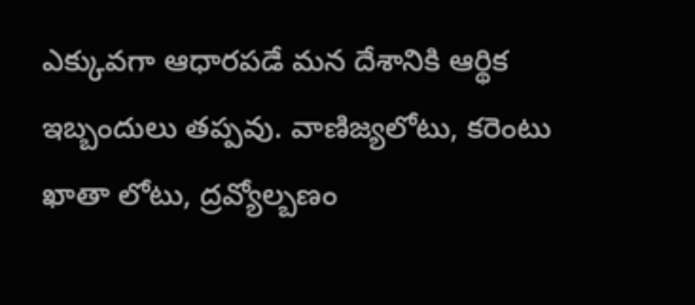ఎక్కువగా ఆధారపడే మన దేశానికి ఆర్థిక ఇబ్బందులు తప్పవు. వాణిజ్యలోటు, కరెంటు ఖాతా లోటు, ద్రవ్యోల్బణం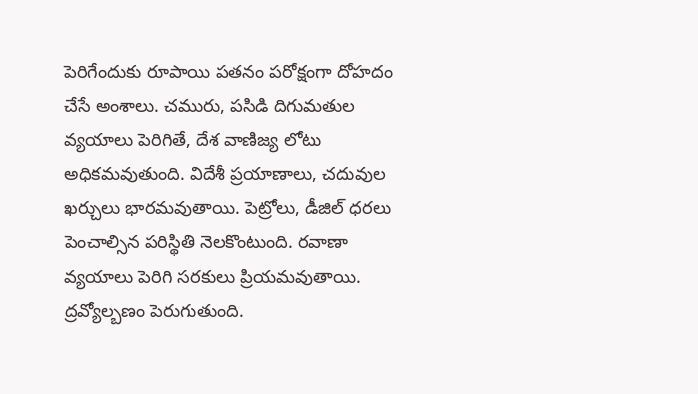పెరిగేందుకు రూపాయి పతనం పరోక్షంగా దోహదం చేసే అంశాలు. చమురు, పసిడి దిగుమతుల వ్యయాలు పెరిగితే, దేశ వాణిజ్య లోటు అధికమవుతుంది. విదేశీ ప్రయాణాలు, చదువుల ఖర్చులు భారమవుతాయి. పెట్రోలు, డీజిల్ ధరలు పెంచాల్సిన పరిస్థితి నెలకొంటుంది. రవాణా వ్యయాలు పెరిగి సరకులు ప్రియమవుతాయి. ద్రవ్యోల్బణం పెరుగుతుంది.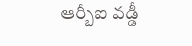ఆర్బీఐ వడ్డీ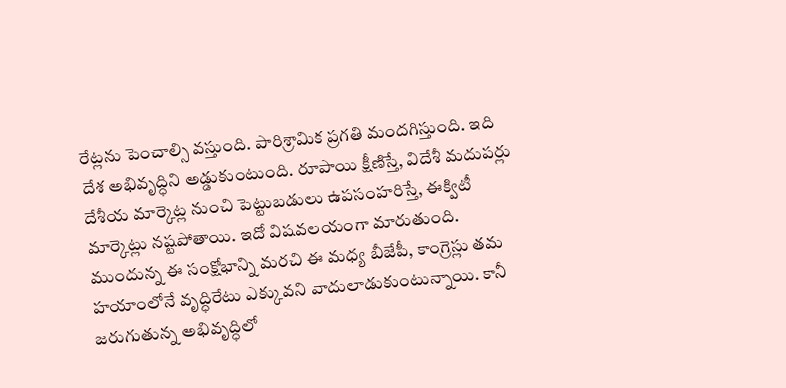రేట్లను పెంచాల్సి వస్తుంది. పారిశ్రామిక ప్రగతి మందగిస్తుంది. ఇది దేశ అభివృద్ధిని అడ్డుకుంటుంది. రూపాయి క్షీణిస్తే, విదేశీ మదుపర్లు దేశీయ మార్కెట్ల నుంచి పెట్టుబడులు ఉపసంహరిస్తే, ఈక్విటీ మార్కెట్లు నష్టపోతాయి. ఇదో విషవలయంగా మారుతుంది.
ముందున్న ఈ సంక్షోభాన్ని మరచి ఈ మధ్య బీజేపీ, కాంగ్రెస్లు తమ హయాంలోనే వృద్ధిరేటు ఎక్కువని వాదులాడుకుంటున్నాయి. కానీ జరుగుతున్న అభివృద్ధిలో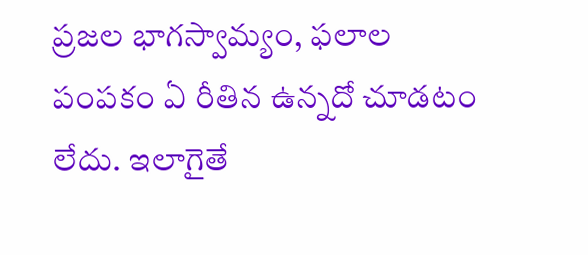ప్రజల భాగస్వామ్యం, ఫలాల పంపకం ఏ రీతిన ఉన్నదో చూడటం లేదు. ఇలాగైతే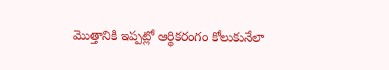మొత్తానికి ఇప్పట్లో ఆర్థికరంగం కోలుకునేలా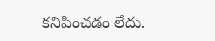కనిపించడం లేదు.